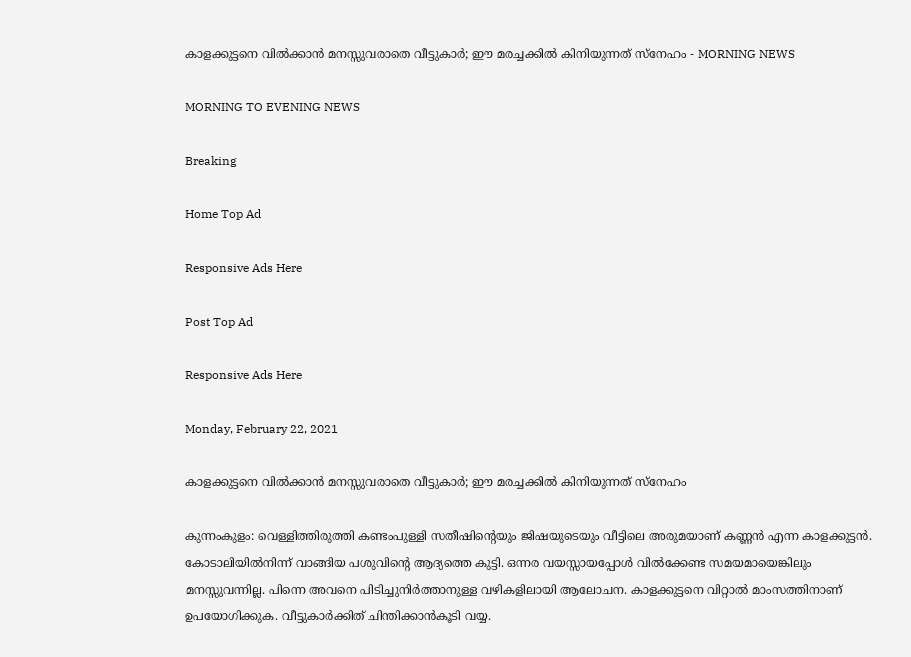കാളക്കുട്ടനെ വില്‍ക്കാന്‍ മനസ്സുവരാതെ വീട്ടുകാർ; ഈ മരച്ചക്കില്‍ കിനിയുന്നത് സ്നേഹം - MORNING NEWS

MORNING TO EVENING NEWS

Breaking

Home Top Ad

Responsive Ads Here

Post Top Ad

Responsive Ads Here

Monday, February 22, 2021

കാളക്കുട്ടനെ വില്‍ക്കാന്‍ മനസ്സുവരാതെ വീട്ടുകാർ; ഈ മരച്ചക്കില്‍ കിനിയുന്നത് സ്നേഹം

കുന്നംകുളം: വെള്ളിത്തിരുത്തി കണ്ടംപുള്ളി സതീഷിന്റെയും ജിഷയുടെയും വീട്ടിലെ അരുമയാണ് കണ്ണൻ എന്ന കാളക്കുട്ടൻ. കോടാലിയിൽനിന്ന് വാങ്ങിയ പശുവിന്റെ ആദ്യത്തെ കുട്ടി. ഒന്നര വയസ്സായപ്പോൾ വിൽക്കേണ്ട സമയമായെങ്കിലും മനസ്സുവന്നില്ല. പിന്നെ അവനെ പിടിച്ചുനിർത്താനുള്ള വഴികളിലായി ആലോചന. കാളക്കുട്ടനെ വിറ്റാൽ മാംസത്തിനാണ് ഉപയോഗിക്കുക. വീട്ടുകാർക്കിത് ചിന്തിക്കാൻകൂടി വയ്യ.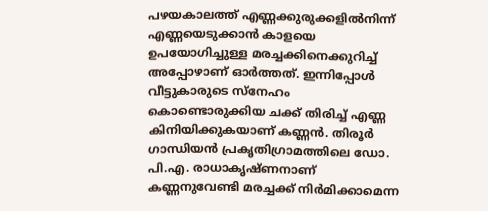പഴയകാലത്ത് എണ്ണക്കുരുക്കളിൽനിന്ന് എണ്ണയെടുക്കാൻ കാളയെ ഉപയോഗിച്ചുള്ള മരച്ചക്കിനെക്കുറിച്ച് അപ്പോഴാണ് ഓർത്തത്. ഇന്നിപ്പോൾ വീട്ടുകാരുടെ സ്നേഹം കൊണ്ടൊരുക്കിയ ചക്ക് തിരിച്ച് എണ്ണ കിനിയിക്കുകയാണ് കണ്ണൻ. തിരൂർ ഗാന്ധിയൻ പ്രകൃതിഗ്രാമത്തിലെ ഡോ. പി.എ. രാധാകൃഷ്ണനാണ് കണ്ണനുവേണ്ടി മരച്ചക്ക് നിർമിക്കാമെന്ന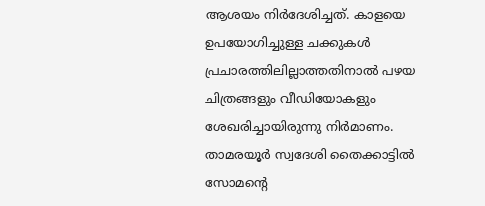ആശയം നിർദേശിച്ചത്. കാളയെ ഉപയോഗിച്ചുള്ള ചക്കുകൾ പ്രചാരത്തിലില്ലാത്തതിനാൽ പഴയ ചിത്രങ്ങളും വീഡിയോകളും ശേഖരിച്ചായിരുന്നു നിർമാണം. താമരയൂർ സ്വദേശി തൈക്കാട്ടിൽ സോമന്റെ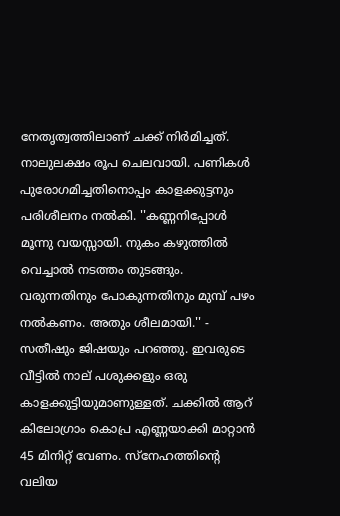നേതൃത്വത്തിലാണ് ചക്ക് നിർമിച്ചത്. നാലുലക്ഷം രൂപ ചെലവായി. പണികൾ പുരോഗമിച്ചതിനൊപ്പം കാളക്കുട്ടനും പരിശീലനം നൽകി. ''കണ്ണനിപ്പോൾ മൂന്നു വയസ്സായി. നുകം കഴുത്തിൽ വെച്ചാൽ നടത്തം തുടങ്ങും. വരുന്നതിനും പോകുന്നതിനും മുമ്പ് പഴം നൽകണം. അതും ശീലമായി.'' - സതീഷും ജിഷയും പറഞ്ഞു. ഇവരുടെ വീട്ടിൽ നാല് പശുക്കളും ഒരു കാളക്കുട്ടിയുമാണുള്ളത്. ചക്കിൽ ആറ് കിലോഗ്രാം കൊപ്ര എണ്ണയാക്കി മാറ്റാൻ 45 മിനിറ്റ് വേണം. സ്നേഹത്തിന്റെ വലിയ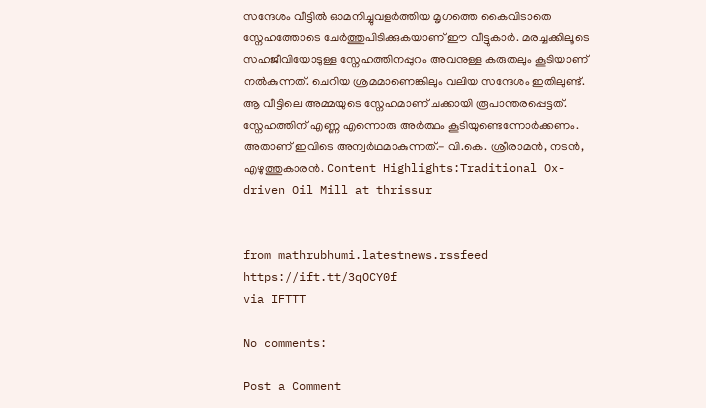സന്ദേശം വീട്ടിൽ ഓമനിച്ചുവളർത്തിയ മൃഗത്തെ കൈവിടാതെ സ്നേഹത്തോടെ ചേർത്തുപിടിക്കുകയാണ് ഈ വീട്ടുകാർ. മരച്ചക്കിലൂടെ സഹജീവിയോടുള്ള സ്നേഹത്തിനപ്പുറം അവനുള്ള കരുതലും കൂടിയാണ് നൽകുന്നത്. ചെറിയ ശ്രമമാണെങ്കിലും വലിയ സന്ദേശം ഇതിലുണ്ട്. ആ വീട്ടിലെ അമ്മയുടെ സ്നേഹമാണ് ചക്കായി രൂപാന്തരപ്പെട്ടത്. സ്നേഹത്തിന് എണ്ണ എന്നൊരു അർത്ഥം കൂടിയുണ്ടെന്നോർക്കണം. അതാണ് ഇവിടെ അന്വർഥമാകുന്നത്.- വി.കെ. ശ്രീരാമൻ, നടൻ, എഴുത്തുകാരൻ. Content Highlights:Traditional Ox-driven Oil Mill at thrissur


from mathrubhumi.latestnews.rssfeed https://ift.tt/3qOCY0f
via IFTTT

No comments:

Post a Comment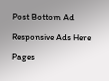Post Bottom Ad

Responsive Ads Here

Pages